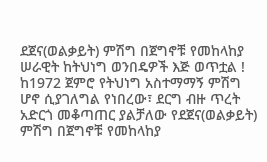ደጀና(ወልቃይት) ምሽግ በጀግኖቹ የመከላከያ ሠራዊት ከትህነግ ወንበዴዎች እጅ ወጥቷል !
ከ1972 ጀምሮ የትህነግ አስተማማኝ ምሽግ ሆኖ ሲያገለግል የነበረው፣ ደርግ ብዙ ጥረት አድርጎ መቆጣጠር ያልቻለው የደጀና(ወልቃይት) ምሽግ በጀግኖቹ የመከላከያ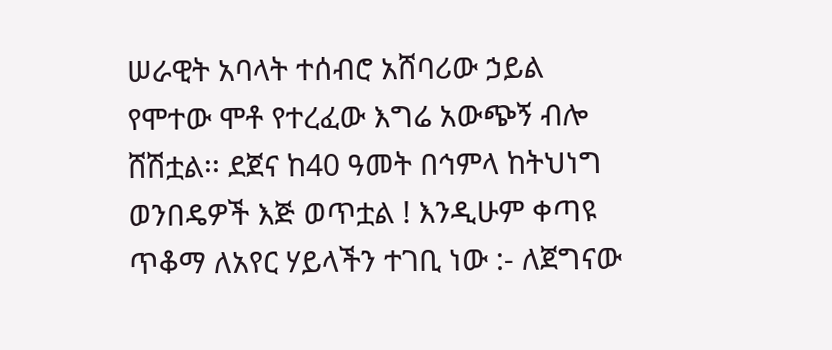ሠራዊት አባላት ተሰብሮ አሸባሪው ኃይል የሞተው ሞቶ የተረፈው እግሬ አውጭኝ ብሎ ሸሽቷል፡፡ ደጀና ከ40 ዓመት በኅምላ ከትህነግ ወንበዴዎች እጅ ወጥቷል ! እንዲሁም ቀጣዩ ጥቆማ ለአየር ሃይላችን ተገቢ ነው :- ለጀግናው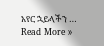አየር ኋይላችን …
Read More »